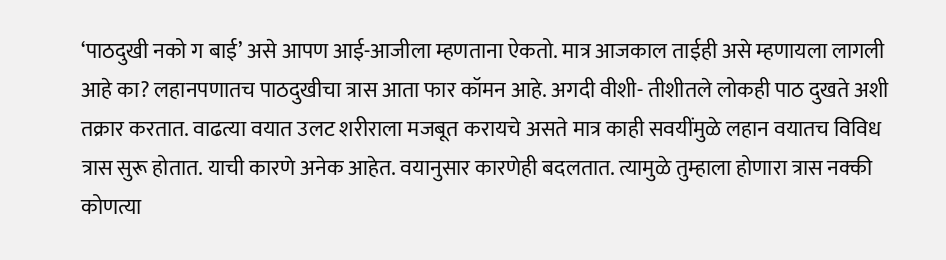‘पाठदुखी नको ग बाई’ असे आपण आई-आजीला म्हणताना ऐकतो. मात्र आजकाल ताईही असे म्हणायला लागली आहे का? लहानपणातच पाठदुखीचा त्रास आता फार कॉमन आहे. अगदी वीशी- तीशीतले लोकही पाठ दुखते अशी तक्रार करतात. वाढत्या वयात उलट शरीराला मजबूत करायचे असते मात्र काही सवयींमुळे लहान वयातच विविध त्रास सुरू होतात. याची कारणे अनेक आहेत. वयानुसार कारणेही बदलतात. त्यामुळे तुम्हाला होणारा त्रास नक्की कोणत्या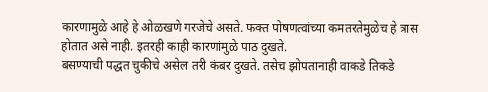कारणामुळे आहे हे ओळखणे गरजेचे असते. फक्त पोषणत्वांच्या कमतरतेमुळेच हे त्रास होतात असे नाही. इतरही काही कारणांमुळे पाठ दुखते.
बसण्याची पद्धत चुकीचे असेल तरी कंबर दुखते. तसेच झोपतानाही वाकडे तिकडे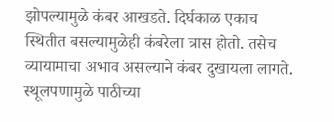झोपल्यामुळे कंबर आखडते. दिर्घकाळ एकाच स्थितीत बसल्यामुळेही कंबरेला त्रास होतो. तसेच व्यायामाचा अभाव असल्याने कंबर दुखायला लागते. स्थूलपणामुळे पाठीच्या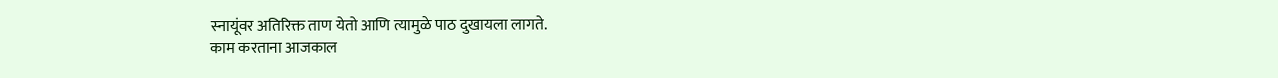स्नायूंवर अतिरिक्त ताण येतो आणि त्यामुळे पाठ दुखायला लागते.
काम करताना आजकाल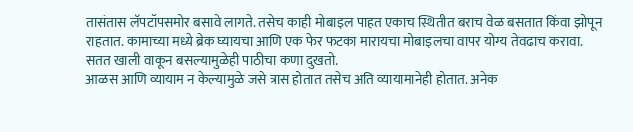तासंतास लॅपटॉपसमोर बसावे लागते. तसेच काही मोबाइल पाहत एकाच स्थितीत बराच वेळ बसतात किंवा झोपून राहतात. कामाच्या मध्ये ब्रेक घ्यायचा आणि एक फेर फटका मारायचा मोबाइलचा वापर योग्य तेवढाच करावा. सतत खाली वाकून बसल्यामुळेही पाठीचा कणा दुखतो.
आळस आणि व्यायाम न केल्यामुळे जसे त्रास होतात तसेच अति व्यायामानेही होतात. अनेक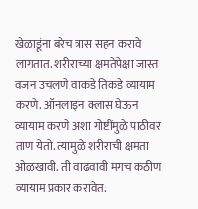खेळाडूंना बरेच त्रास सहन करावे लागतात. शरीराच्या क्षमतेपेक्षा जास्त वजन उचलणे वाकडे तिकडे व्यायाम करणे. ऑनलाइन क्लास घेऊन व्यायाम करणे अशा गोष्टींमुळे पाठीवर ताण येतो. त्यामुळे शरीराची क्षमता ओळखावी. ती वाढवावी मगच कठीण व्यायाम प्रकार करावेत.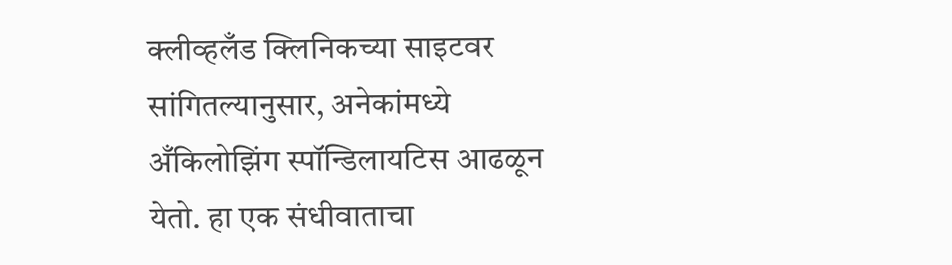क्लीव्हलँड क्लिनिकच्या साइटवर सांगितल्यानुसार, अनेकांमध्ये अँकिलोझिंग स्पॉन्डिलायटिस आढळून येतो. हा एक संधीवाताचा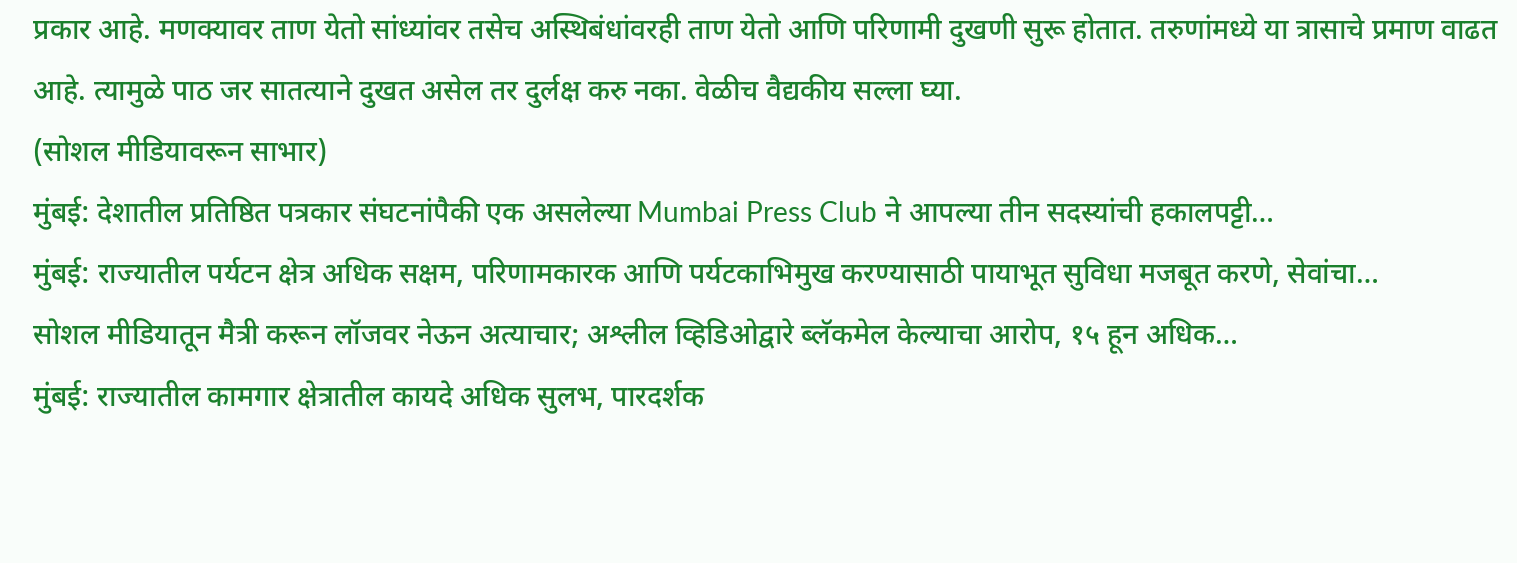प्रकार आहे. मणक्यावर ताण येतो सांध्यांवर तसेच अस्थिबंधांवरही ताण येतो आणि परिणामी दुखणी सुरू होतात. तरुणांमध्ये या त्रासाचे प्रमाण वाढत आहे. त्यामुळे पाठ जर सातत्याने दुखत असेल तर दुर्लक्ष करु नका. वेळीच वैद्यकीय सल्ला घ्या.
(सोशल मीडियावरून साभार)
मुंबई: देशातील प्रतिष्ठित पत्रकार संघटनांपैकी एक असलेल्या Mumbai Press Club ने आपल्या तीन सदस्यांची हकालपट्टी…
मुंबई: राज्यातील पर्यटन क्षेत्र अधिक सक्षम, परिणामकारक आणि पर्यटकाभिमुख करण्यासाठी पायाभूत सुविधा मजबूत करणे, सेवांचा…
सोशल मीडियातून मैत्री करून लॉजवर नेऊन अत्याचार; अश्लील व्हिडिओद्वारे ब्लॅकमेल केल्याचा आरोप, १५ हून अधिक…
मुंबई: राज्यातील कामगार क्षेत्रातील कायदे अधिक सुलभ, पारदर्शक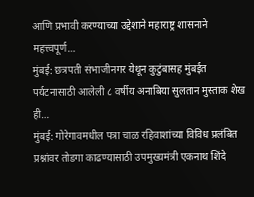आणि प्रभावी करण्याच्या उद्देशाने महाराष्ट्र शासनाने महत्त्वपूर्ण…
मुंबई: छत्रपती संभाजीनगर येथून कुटुंबासह मुंबईत पर्यटनासाठी आलेली ८ वर्षीय अनाबिया सुलतान मुस्ताक शेख ही…
मुंबई: गोरेगावमधील पत्रा चाळ रहिवाशांच्या विविध प्रलंबित प्रश्नांवर तोडगा काढण्यासाठी उपमुख्यमंत्री एकनाथ शिंदे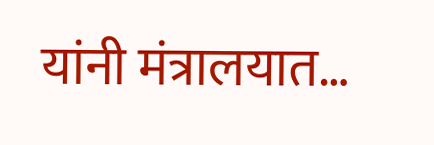यांनी मंत्रालयात…